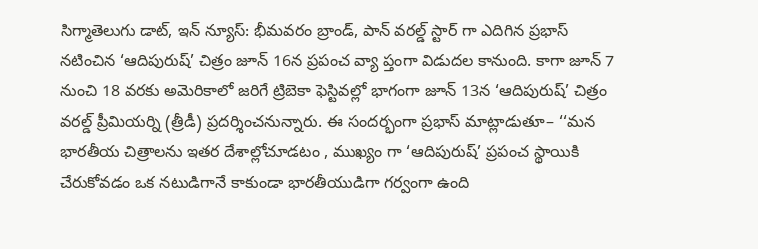సిగ్మాతెలుగు డాట్, ఇన్ న్యూస్: భీమవరం బ్రాండ్, పాన్ వరల్డ్ స్టార్ గా ఎదిగిన ప్రభాస్ నటించిన ‘ఆదిపురుష్’ చిత్రం జూన్ 16న ప్రపంచ వ్యా ప్తంగా విడుదల కానుంది. కాగా జూన్ 7 నుంచి 18 వరకు అమెరికాలో జరిగే ట్రిబెకా ఫెస్టివల్లో భాగంగా జూన్ 13న ‘ఆదిపురుష్’ చిత్రం వరల్డ్ ప్రీమియర్ని (త్రీడీ) ప్రదర్శించనున్నారు. ఈ సందర్భంగా ప్రభాస్ మాట్లాడుతూ– ‘‘మన భారతీయ చిత్రాలను ఇతర దేశాల్లోచూడటం , ముఖ్యం గా ‘ఆదిపురుష్’ ప్రపంచ స్థాయికి చేరుకోవడం ఒక నటుడిగానే కాకుండా భారతీయుడిగా గర్వంగా ఉంది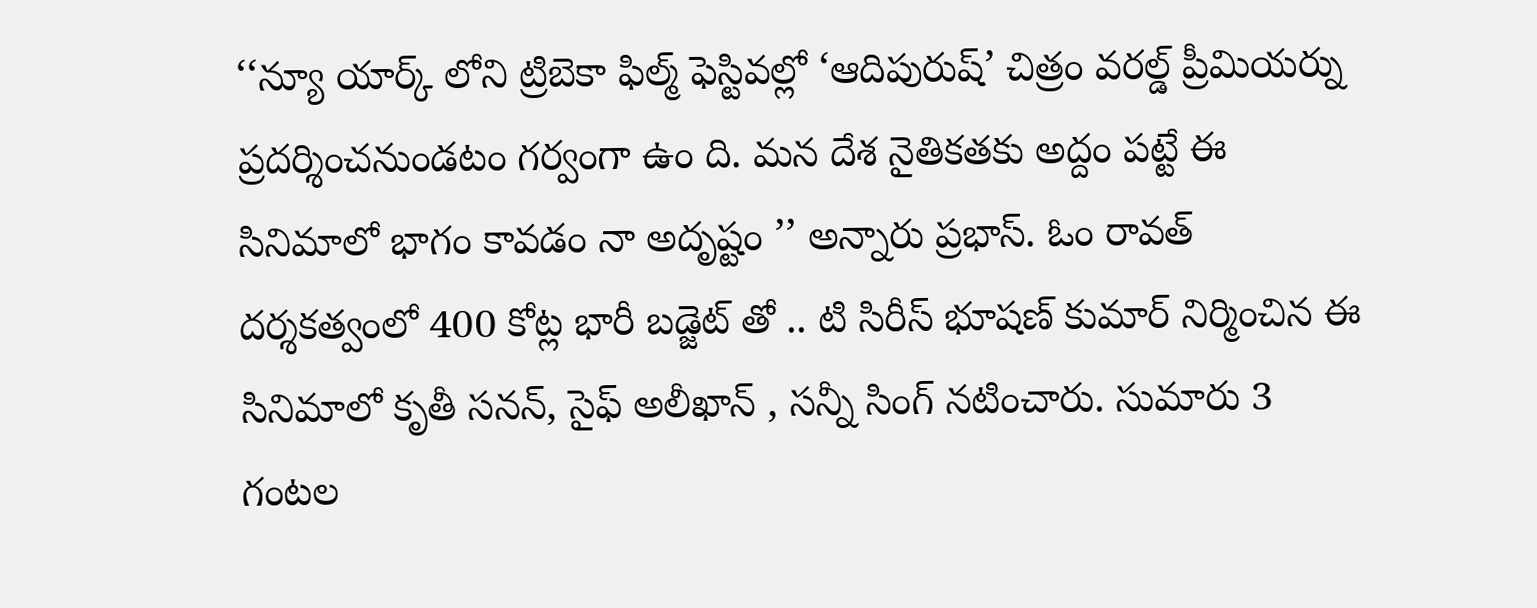‘‘న్యూ యార్క్ లోని ట్రిబెకా ఫిల్మ్ ఫెస్టివల్లో ‘ఆదిపురుష్’ చిత్రం వరల్డ్ ప్రీమియర్ను ప్రదర్శించనుండటం గర్వంగా ఉం ది. మన దేశ నైతికతకు అద్దం పట్టే ఈ సినిమాలో భాగం కావడం నా అదృష్టం ’’ అన్నారు ప్రభాస్. ఓం రావత్ దర్శకత్వంలో 400 కోట్ల భారీ బడ్జెట్ తో .. టి సిరీస్ భూషణ్ కుమార్ నిర్మించిన ఈ సినిమాలో కృతీ సనన్, సైఫ్ అలీఖాన్ , సన్నీ సింగ్ నటించారు. సుమారు 3 గంటల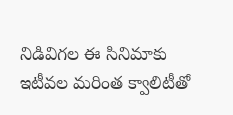నిడివిగల ఈ సినిమాకు ఇటీవల మరింత క్వాలిటీతో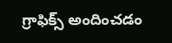గ్రాఫిక్స్ అందించడం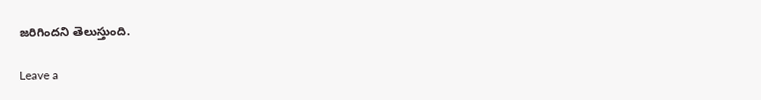జరిగిందని తెలుస్తుంది.

Leave a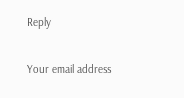Reply

Your email address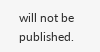will not be published.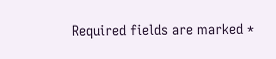Required fields are marked *